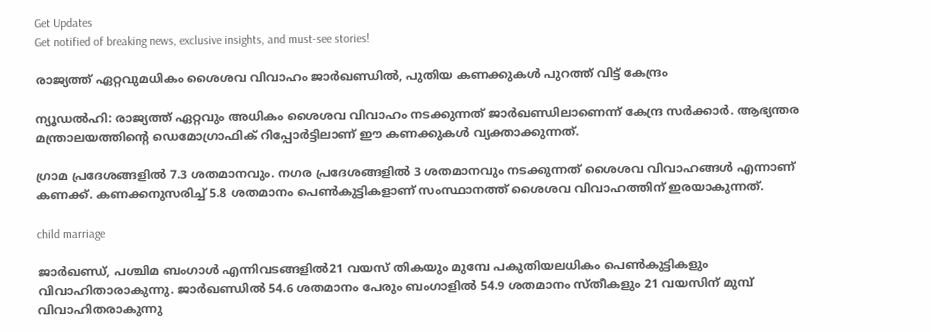Get Updates
Get notified of breaking news, exclusive insights, and must-see stories!

രാജ്യത്ത് ഏറ്റവുമധികം ശൈശവ വിവാഹം ജാർഖണ്ഡിൽ, പുതിയ കണക്കുകൾ പുറത്ത് വിട്ട് കേന്ദ്രം

ന്യൂഡൽഹി: രാജ്യത്ത് ഏറ്റവും അധികം ശൈശവ വിവാഹം നടക്കുന്നത് ജാർഖണ്ഡിലാണെന്ന് കേന്ദ്ര സർക്കാർ. ആഭ്യന്തര മന്ത്രാലയത്തിന്‍റെ ഡെമോഗ്രാഫിക് റിപ്പോർട്ടിലാണ് ഈ കണക്കുകൾ വ്യക്താക്കുന്നത്.

ഗ്രാമ പ്രദേശങ്ങളിൽ 7.3 ശതമാനവും. നഗര പ്രദേശങ്ങളിൽ 3 ശതമാനവും നടക്കുന്നത് ശൈശവ വിവാഹങ്ങൾ എന്നാണ് കണക്ക്. കണക്കനുസരിച്ച് 5.8 ശതമാനം പെൺകുട്ടികളാണ് സംസ്ഥാനത്ത് ശൈശവ വിവാഹത്തിന് ഇരയാകുന്നത്.

child marriage

ജാർഖണ്ഡ്, പശ്ചിമ ബംഗാൾ എന്നിവടങ്ങളിൽ21 വയസ് തികയും മുമ്പേ പകുതിയലധികം പെൺകുട്ടികളും വിവാഹിതാരാകുന്നു. ജാർഖണ്ഡിൽ 54.6 ശതമാനം പേരും ബംഗാളിൽ 54.9 ശതമാനം സ്തീകളും 21 വയസിന് മുമ്പ് വിവാഹിതരാകുന്നു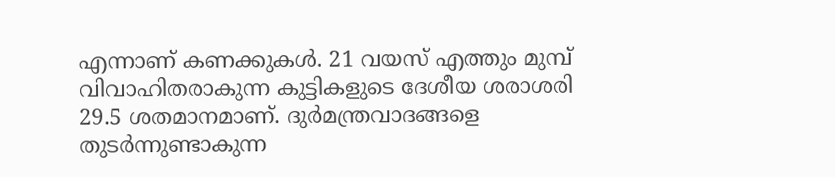എന്നാണ് കണക്കുകൾ. 21 വയസ് എത്തും മുമ്പ് വിവാഹിതരാകുന്ന കുട്ടികളുടെ ദേശീയ ശരാശരി 29.5 ശതമാനമാണ്. ദുർമന്ത്രവാദങ്ങളെ തുടർന്നുണ്ടാകുന്ന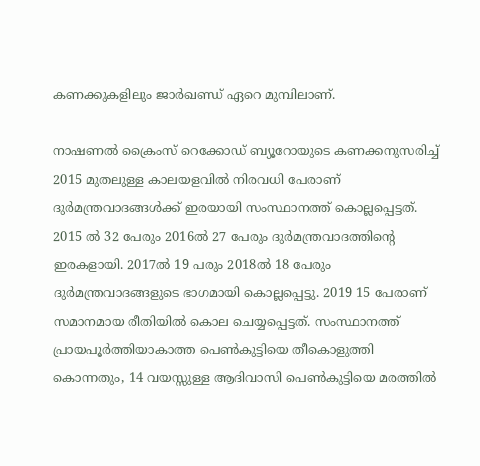കണക്കുകളിലും ജാർഖണ്ഡ് ഏറെ മുമ്പിലാണ്.

നാഷണൽ ക്രൈംസ് റെക്കോഡ് ബ്യൂറോയുടെ കണക്കനുസരിച്ച് 2015 മുതലുള്ള കാലയളവിൽ നിരവധി പേരാണ് ദുർമന്ത്രവാദങ്ങൾക്ക് ഇരയായി സംസ്ഥാനത്ത് കൊല്ലപ്പെട്ടത്. 2015 ൽ 32 പേരും 2016ൽ 27 പേരും ദുർമന്ത്രവാദത്തിന്റെ ഇരകളായി. 2017ൽ 19 പരും 2018ൽ 18 പേരും ദുർമന്ത്രവാദങ്ങളുടെ ഭാഗമായി കൊല്ലപ്പെട്ടു. 2019 15 പേരാണ് സമാനമായ രീതിയിൽ കൊല ചെയ്യപ്പെട്ടത്. സംസ്ഥാനത്ത് പ്രായപൂർത്തിയാകാത്ത പെൺകുട്ടിയെ തീകൊളുത്തി കൊന്നതും, 14 വയസ്സുള്ള ആദിവാസി പെൺകുട്ടിയെ മരത്തിൽ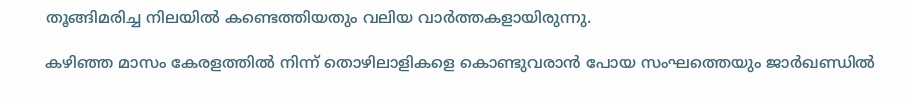തൂങ്ങിമരിച്ച നിലയിൽ കണ്ടെത്തിയതും വലിയ വാർത്തകളായിരുന്നു.

കഴിഞ്ഞ മാസം കേരളത്തിൽ നിന്ന് തൊഴിലാളികളെ കൊണ്ടുവരാൻ പോയ സംഘത്തെയും ജാർഖണ്ഡിൽ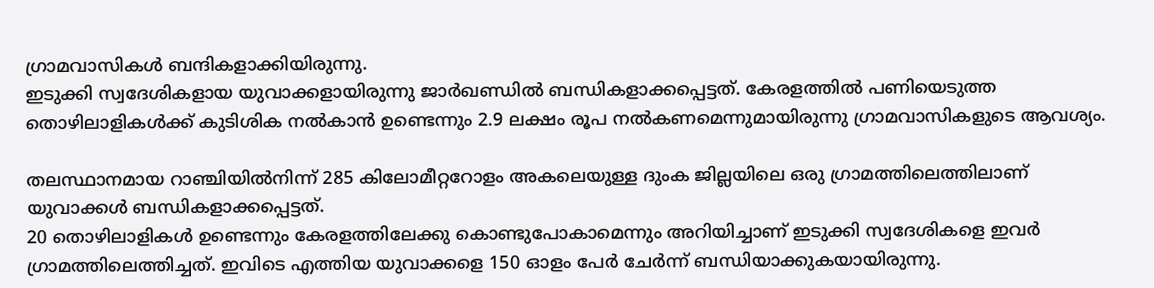ഗ്രാമവാസികൾ ബന്ദികളാക്കിയിരുന്നു.
ഇടുക്കി സ്വദേശികളായ യുവാക്കളായിരുന്നു ജാർഖണ്ഡിൽ ബന്ധികളാക്കപ്പെട്ടത്. കേരളത്തിൽ പണിയെടുത്ത തൊഴിലാളികൾക്ക് കുടിശിക നൽകാൻ ഉണ്ടെന്നും 2.9 ലക്ഷം രൂപ നൽകണമെന്നുമായിരുന്നു ഗ്രാമവാസികളുടെ ആവശ്യം.

തലസ്ഥാനമായ റാഞ്ചിയിൽനിന്ന് 285 കിലോമീറ്ററോളം അകലെയുള്ള ദുംക ജില്ലയിലെ ഒരു ഗ്രാമത്തിലെത്തിലാണ് യുവാക്കൾ ബന്ധികളാക്കപ്പെട്ടത്.
20 തൊഴിലാളികൾ ഉണ്ടെന്നും കേരളത്തിലേക്കു കൊണ്ടുപോകാമെന്നും അറിയിച്ചാണ് ഇടുക്കി സ്വദേശികളെ ഇവർ ഗ്രാമത്തിലെത്തിച്ചത്. ഇവിടെ എത്തിയ യുവാക്കളെ 150 ഓളം പേർ ചേർന്ന് ബന്ധിയാക്കുകയായിരുന്നു.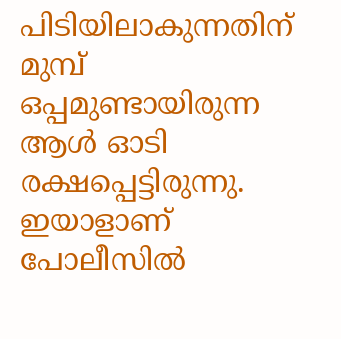പിടിയിലാകുന്നതിന് മുമ്പ് ഒപ്പമുണ്ടായിരുന്ന ആൾ ഓടി രക്ഷപ്പെട്ടിരുന്നു. ഇയാളാണ് പോലീസിൽ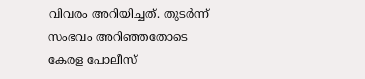വിവരം അറിയിച്ചത്. തുടർന്ന് സംഭവം അറിഞ്ഞതോടെ കേരള പോലീസ്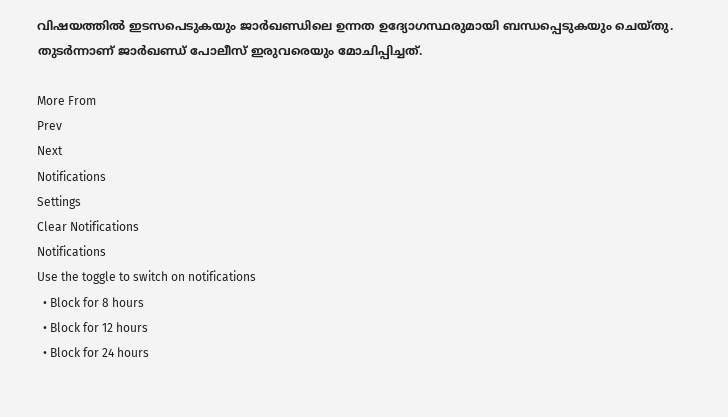വിഷയത്തിൽ ഇടസപെടുകയും ജാർഖണ്ഡിലെ ഉന്നത ഉദ്യോഗസ്ഥരുമായി ബന്ധപ്പെടുകയും ചെയ്തു. തുടർന്നാണ് ജാർഖണ്ഡ് പോലീസ് ഇരുവരെയും മോചിപ്പിച്ചത്.

More From
Prev
Next
Notifications
Settings
Clear Notifications
Notifications
Use the toggle to switch on notifications
  • Block for 8 hours
  • Block for 12 hours
  • Block for 24 hours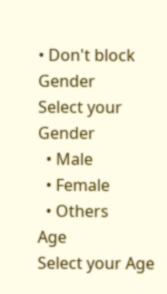• Don't block
Gender
Select your Gender
  • Male
  • Female
  • Others
Age
Select your Age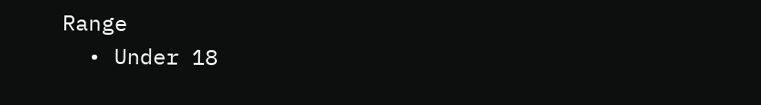Range
  • Under 18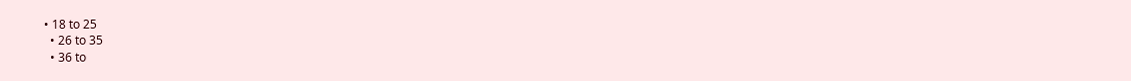• 18 to 25
  • 26 to 35
  • 36 to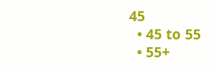45
  • 45 to 55
  • 55+